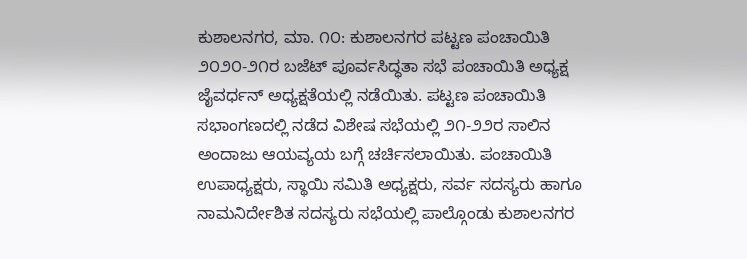ಕುಶಾಲನಗರ, ಮಾ. ೧೦: ಕುಶಾಲನಗರ ಪಟ್ಟಣ ಪಂಚಾಯಿತಿ ೨೦೨೦-೨೧ರ ಬಜೆಟ್ ಪೂರ್ವಸಿದ್ಧತಾ ಸಭೆ ಪಂಚಾಯಿತಿ ಅಧ್ಯಕ್ಷ ಜೈವರ್ಧನ್ ಅಧ್ಯಕ್ಷತೆಯಲ್ಲಿ ನಡೆಯಿತು. ಪಟ್ಟಣ ಪಂಚಾಯಿತಿ ಸಭಾಂಗಣದಲ್ಲಿ ನಡೆದ ವಿಶೇಷ ಸಭೆಯಲ್ಲಿ ೨೧-೨೨ರ ಸಾಲಿನ ಅಂದಾಜು ಆಯವ್ಯಯ ಬಗ್ಗೆ ಚರ್ಚಿಸಲಾಯಿತು. ಪಂಚಾಯಿತಿ ಉಪಾಧ್ಯಕ್ಷರು, ಸ್ಥಾಯಿ ಸಮಿತಿ ಅಧ್ಯಕ್ಷರು, ಸರ್ವ ಸದಸ್ಯರು ಹಾಗೂ ನಾಮನಿರ್ದೇಶಿತ ಸದಸ್ಯರು ಸಭೆಯಲ್ಲಿ ಪಾಲ್ಗೊಂಡು ಕುಶಾಲನಗರ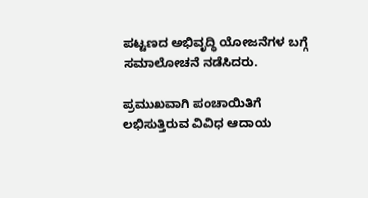ಪಟ್ಟಣದ ಅಭಿವೃದ್ಧಿ ಯೋಜನೆಗಳ ಬಗ್ಗೆ ಸಮಾಲೋಚನೆ ನಡೆಸಿದರು.

ಪ್ರಮುಖವಾಗಿ ಪಂಚಾಯಿತಿಗೆ ಲಭಿಸುತ್ತಿರುವ ವಿವಿಧ ಆದಾಯ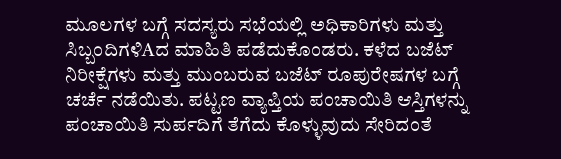ಮೂಲಗಳ ಬಗ್ಗೆ ಸದಸ್ಯರು ಸಭೆಯಲ್ಲಿ ಅಧಿಕಾರಿಗಳು ಮತ್ತು ಸಿಬ್ಬಂದಿಗಳಿAದ ಮಾಹಿತಿ ಪಡೆದುಕೊಂಡರು. ಕಳೆದ ಬಜೆಟ್ ನಿರೀಕ್ಷೆಗಳು ಮತ್ತು ಮುಂಬರುವ ಬಜೆಟ್ ರೂಪುರೇಷಗಳ ಬಗ್ಗೆ ಚರ್ಚೆ ನಡೆಯಿತು. ಪಟ್ಟಣ ವ್ಯಾಪ್ತಿಯ ಪಂಚಾಯಿತಿ ಆಸ್ತಿಗಳನ್ನು ಪಂಚಾಯಿತಿ ಸುರ್ಪದಿಗೆ ತೆಗೆದು ಕೊಳ್ಳುವುದು ಸೇರಿದಂತೆ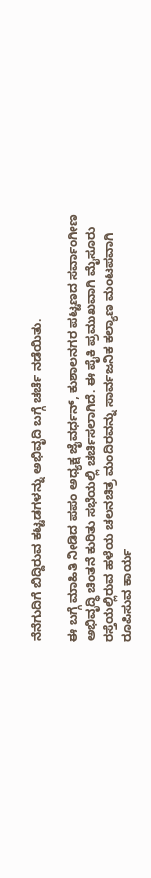ನೆನೆಗುದಿಗೆ ಬಿದ್ದಿರುವ ಕಟ್ಟಡಗಳನ್ನು ಅಭಿವೃದಿ ಬಗ್ಗೆ ಚರ್ಚೆ ನಡೆಯಿತು.

ಈ ಬಗ್ಗೆ ಮಾಹಿತಿ ನೀಡಿದ ಪಪಂ ಅಧ್ಯಕ್ಷ ಜೈವರ್ಧನ್, ಕುಶಾಲನಗರ ಪಟ್ಟಣದ ಸರ್ವಾಂಗೀಣ ಅಭಿವೃದ್ಧಿ ಚಿಂತನೆ ಕುರಿತು ಸಭೆಯಲ್ಲಿ ಚರ್ಚಿಸಲಾಗಿದೆ. ಈ ಪೈಕಿ ಪ್ರಮುಖವಾಗಿ ಮೈಸೂರು ರಸ್ತೆಯಲ್ಲಿರುವ ಹಳೆಯ ಚಲನಚಿತ್ರ ಮಂದಿರವನ್ನು ಸಾರ್ವಜನಿಕ ಕಲ್ಯಾಣ ಮಂಟಪವಾಗಿ ರೂಪಿಸುವ ಕಾರ್ಯ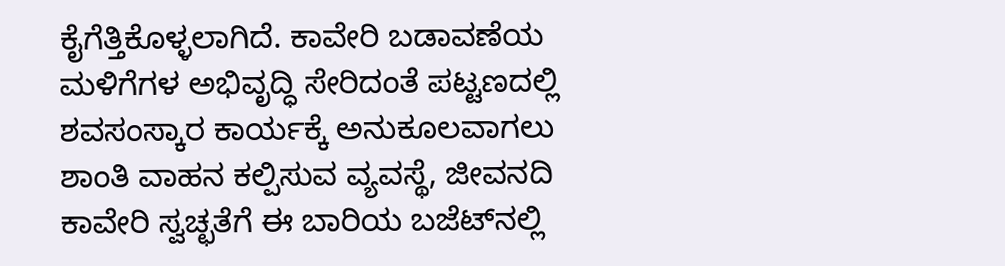ಕೈಗೆತ್ತಿಕೊಳ್ಳಲಾಗಿದೆ. ಕಾವೇರಿ ಬಡಾವಣೆಯ ಮಳಿಗೆಗಳ ಅಭಿವೃದ್ಧಿ ಸೇರಿದಂತೆ ಪಟ್ಟಣದಲ್ಲಿ ಶವಸಂಸ್ಕಾರ ಕಾರ್ಯಕ್ಕೆ ಅನುಕೂಲವಾಗಲು ಶಾಂತಿ ವಾಹನ ಕಲ್ಪಿಸುವ ವ್ಯವಸ್ಥೆ, ಜೀವನದಿ ಕಾವೇರಿ ಸ್ವಚ್ಛತೆಗೆ ಈ ಬಾರಿಯ ಬಜೆಟ್‌ನಲ್ಲಿ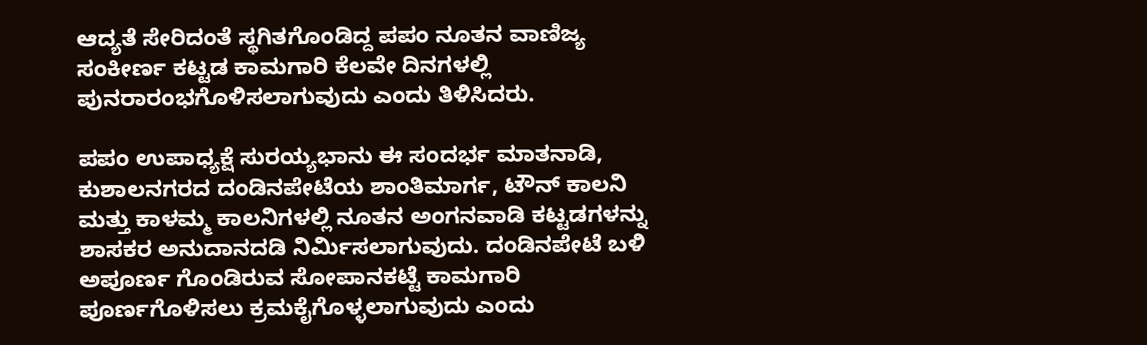ಆದ್ಯತೆ ಸೇರಿದಂತೆ ಸ್ಥಗಿತಗೊಂಡಿದ್ದ ಪಪಂ ನೂತನ ವಾಣಿಜ್ಯ ಸಂಕೀರ್ಣ ಕಟ್ಟಡ ಕಾಮಗಾರಿ ಕೆಲವೇ ದಿನಗಳಲ್ಲಿ ಪುನರಾರಂಭಗೊಳಿಸಲಾಗುವುದು ಎಂದು ತಿಳಿಸಿದರು.

ಪಪಂ ಉಪಾಧ್ಯಕ್ಷೆ ಸುರಯ್ಯಭಾನು ಈ ಸಂದರ್ಭ ಮಾತನಾಡಿ, ಕುಶಾಲನಗರದ ದಂಡಿನಪೇಟೆಯ ಶಾಂತಿಮಾರ್ಗ, ಟೌನ್ ಕಾಲನಿ ಮತ್ತು ಕಾಳಮ್ಮ ಕಾಲನಿಗಳಲ್ಲಿ ನೂತನ ಅಂಗನವಾಡಿ ಕಟ್ಟಡಗಳನ್ನು ಶಾಸಕರ ಅನುದಾನದಡಿ ನಿರ್ಮಿಸಲಾಗುವುದು. ದಂಡಿನಪೇಟೆ ಬಳಿ ಅಪೂರ್ಣ ಗೊಂಡಿರುವ ಸೋಪಾನಕಟ್ಟೆ ಕಾಮಗಾರಿ ಪೂರ್ಣಗೊಳಿಸಲು ಕ್ರಮಕೈಗೊಳ್ಳಲಾಗುವುದು ಎಂದು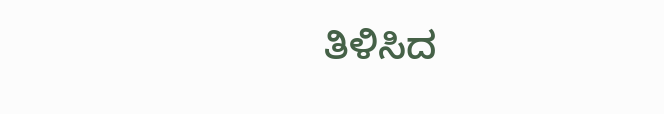ತಿಳಿಸಿದ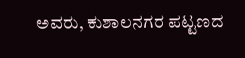ಅವರು, ಕುಶಾಲನಗರ ಪಟ್ಟಣದ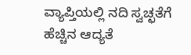ವ್ಯಾಪ್ತಿಯಲ್ಲಿ ನದಿ ಸ್ವಚ್ಛತೆಗೆ ಹೆಚ್ಚಿನ ಆದ್ಯತೆ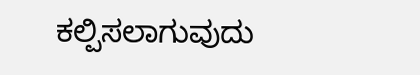ಕಲ್ಪಿಸಲಾಗುವುದು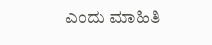ಎಂದು ಮಾಹಿತಿ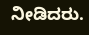ನೀಡಿದರು.